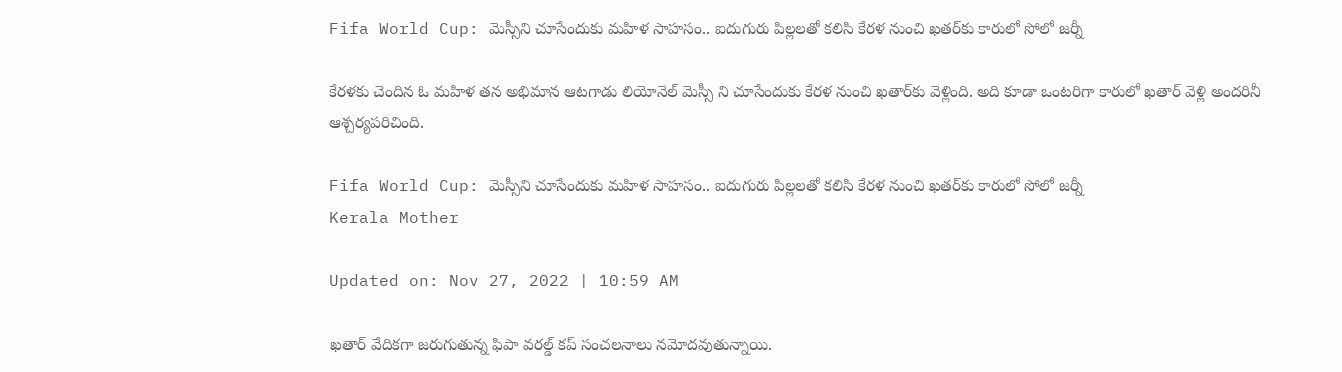Fifa World Cup: మెస్సీని చూసేందుకు మహిళ సాహసం.. ఐదుగురు పిల్లలతో కలిసి కేరళ నుంచి ఖతర్‌కు కారులో సోలో జర్నీ

కేరళకు చెందిన ఓ మహిళ తన అభిమాన ఆటగాడు లియోనెల్ మెస్సీ ని చూసేందుకు కేరళ నుంచి ఖతార్‌కు వెళ్లింది. అది కూడా ఒంటరిగా కారులో ఖతార్‌ వెళ్లి అందరినీ ఆశ్చర్యపరిచింది.

Fifa World Cup: మెస్సీని చూసేందుకు మహిళ సాహసం.. ఐదుగురు పిల్లలతో కలిసి కేరళ నుంచి ఖతర్‌కు కారులో సోలో జర్నీ
Kerala Mother

Updated on: Nov 27, 2022 | 10:59 AM

ఖతార్ వేదికగా జరుగుతున్న ఫిపా వరల్డ్ కప్ సంచలనాలు నమోదవుతున్నాయి.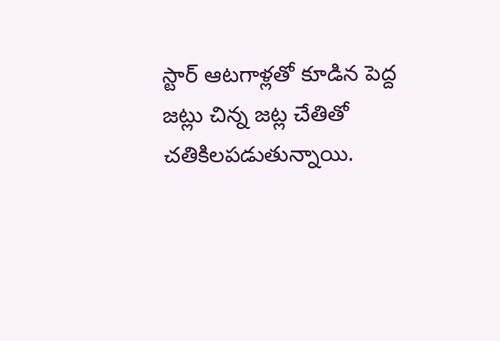స్టార్‌ ఆటగాళ్లతో కూడిన పెద్ద జట్లు చిన్న జట్ల చేతితో చతికిలపడుతున్నాయి.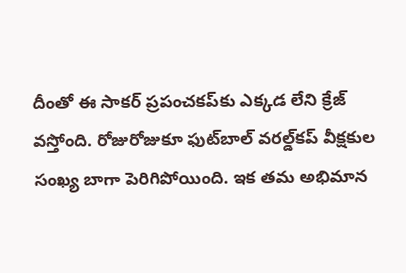దీంతో ఈ సాకర్‌ ప్రపంచకప్‌కు ఎక్కడ లేని క్రేజ్‌ వస్తోంది. రోజురోజుకూ ఫుట్‌బాల్‌ వరల్డ్‌కప్‌ వీక్షకుల సంఖ్య బాగా పెరిగిపోయింది. ఇక తమ అభిమాన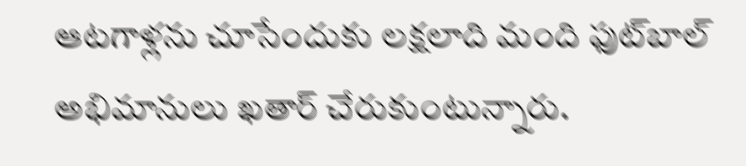ఆటగాళ్లను చూసేందుకు లక్షలాది మంది ఫుట్‌బాల్ అభిమానులు ఖతార్ చేరుకుంటున్నారు.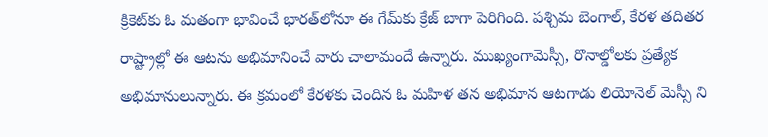క్రికెట్‌కు ఓ మతంగా భావించే భారత్‌లోనూ ఈ గేమ్‌కు క్రేజ్‌ బాగా పెరిగింది. పశ్చిమ బెంగాల్, కేరళ తదితర రాష్ట్రాల్లో ఈ ఆటను అభిమానించే వారు చాలామందే ఉన్నారు. ముఖ్యంగామెస్సీ, రొనాల్డోలకు ప్రత్యేక అభిమానులున్నారు. ఈ క్రమంలో కేరళకు చెందిన ఓ మహిళ తన అభిమాన ఆటగాడు లియోనెల్ మెస్సీ ని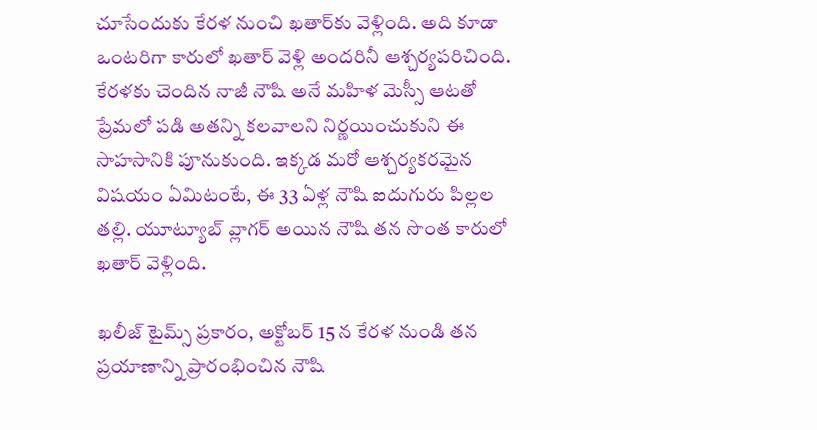చూసేందుకు కేరళ నుంచి ఖతార్‌కు వెళ్లింది. అది కూడా ఒంటరిగా కారులో ఖతార్‌ వెళ్లి అందరినీ ఆశ్చర్యపరిచింది. కేరళకు చెందిన నాజీ నౌషి అనే మహిళ మెస్సీ ఆటతో ప్రేమలో పడి అతన్ని కలవాలని నిర్ణయించుకుని ఈ సాహసానికి పూనుకుంది. ఇక్కడ మరో ఆశ్చర్యకరమైన విషయం ఏమిటంటే, ఈ 33 ఏళ్ల నౌషి ఐదుగురు పిల్లల తల్లి. యూట్యూబ్ వ్లాగర్ అయిన నౌషి తన సొంత కారులో ఖతార్ వెళ్లింది.

ఖలీజ్ టైమ్స్ ప్రకారం, అక్టోబర్ 15 న కేరళ నుండి తన ప్రయాణాన్ని ప్రారంభించిన నౌషి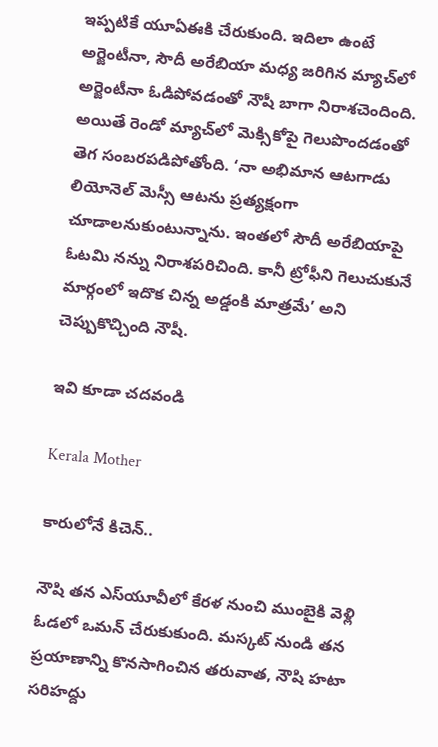ఇప్పటికే యూఏఈకి చేరుకుంది. ఇదిలా ఉంటే అర్జెంటీనా, సౌదీ అరేబియా మధ్య జరిగిన మ్యాచ్‌లో అర్జెంటీనా ఓడిపోవడంతో నౌషీ బాగా నిరాశచెందింది. అయితే రెండో మ్యాచ్‌లో మెక్సికోపై గెలుపొందడంతో తెగ సంబరపడిపోతోంది. ‘నా అభిమాన ఆటగాడు లియోనెల్ మెస్సీ ఆటను ప్రత్యక్షంగా చూడాలనుకుంటున్నాను. ఇంతలో సౌదీ అరేబియాపై ఓటమి నన్ను నిరాశపరిచింది. కానీ ట్రోఫీని గెలుచుకునే మార్గంలో ఇదొక చిన్న అడ్డంకి మాత్రమే’ అని చెప్పుకొచ్చింది నౌషీ.

ఇవి కూడా చదవండి

Kerala Mother

కారులోనే కిచెన్..

నౌషి తన ఎస్‌యూవీలో కేరళ నుంచి ముంబైకి వెళ్లి ఓడలో ఒమన్ చేరుకుకుంది. మస్కట్ నుండి తన ప్రయాణాన్ని కొనసాగించిన తరువాత, నౌషి హటా సరిహద్దు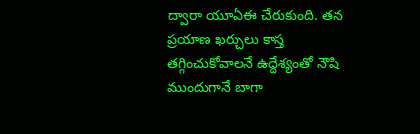ద్వారా యూఏఈ చేరుకుంది. తన ప్రయాణ ఖర్చులు కాస్త తగ్గించుకోవాలనే ఉద్దేశ్యంతో నౌషి ముందుగానే బాగా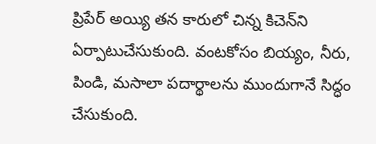ప్రిపేర్ అయ్యి తన కారులో చిన్న కిచెన్‌ని ఏర్పాటుచేసుకుంది. వంటకోసం బియ్యం, నీరు, పిండి, మసాలా పదార్థాలను ముందుగానే సిద్ధం చేసుకుంది.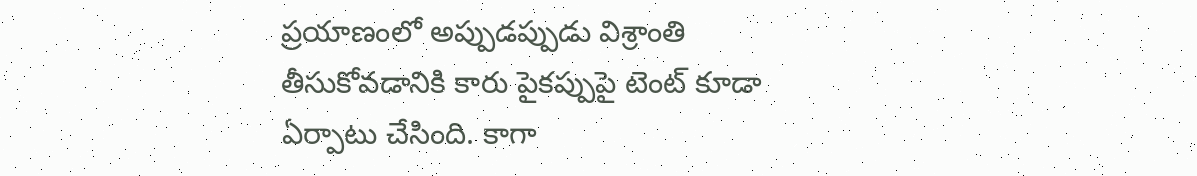ప్రయాణంలో అప్పుడప్పుడు విశ్రాంతి తీసుకోవడానికి కారు పైకప్పుపై టెంట్ కూడా ఏర్పాటు చేసింది. కాగా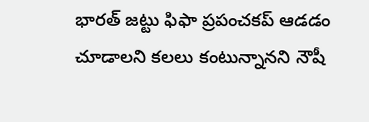భారత్ జట్టు ఫిఫా ప్రపంచకప్ ఆడడం చూడాలని కలలు కంటున్నానని నౌషీ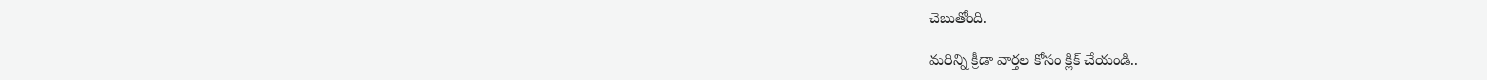చెబుతోంది.

మరిన్ని క్రీడా వార్తల కోసం క్లిక్ చేయండి..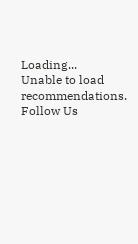Loading...
Unable to load recommendations.
Follow Us